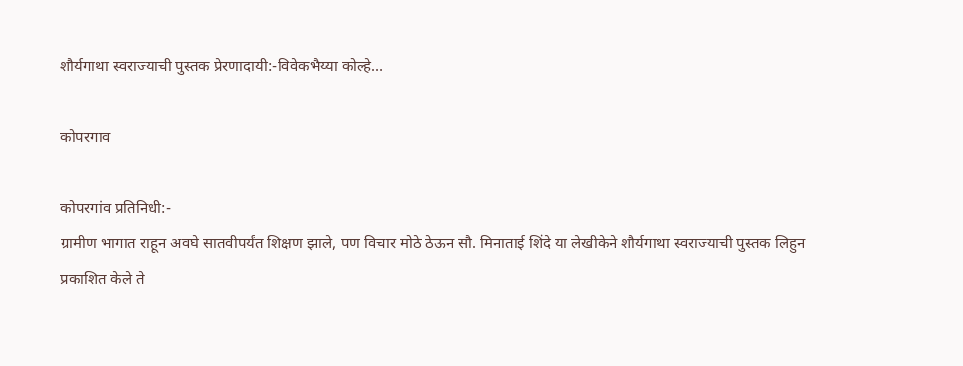शौर्यगाथा स्वराज्याची पुस्तक प्रेरणादायी:-विवेकभैय्या कोल्हे…

कोपरगाव

कोपरगांव प्रतिनिधी:-
ग्रामीण भागात राहून अवघे सातवीपर्यंत शिक्षण झाले, पण विचार मोठे ठेऊन सौ. मिनाताई शिंदे या लेखीकेने शौर्यगाथा स्वराज्याची पुस्तक लिहुन प्रकाशित केले ते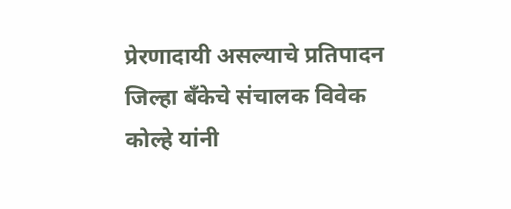प्रेरणादायी असल्याचे प्रतिपादन जिल्हा बँकेचे संचालक विवेक कोल्हे यांनी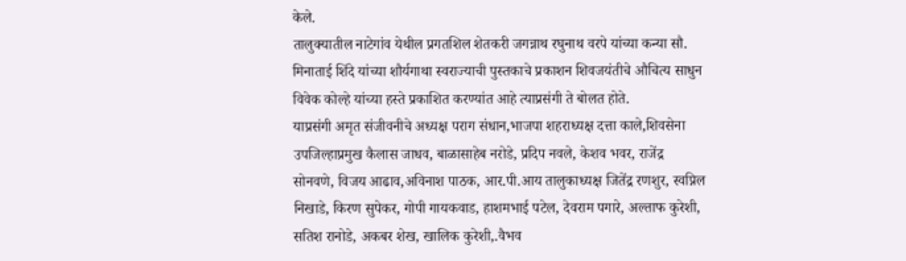केले.
तालुक्यातील नाटेगांव येथील प्रगतशिल शेतकरी जगन्नाथ रघुनाथ वरपे यांच्या कन्या सौ. मिनाताई शिंदे यांच्या शौर्यगाथा स्वराज्याची पुस्तकाचे प्रकाशन शिवजयंतीचे औचित्य साधुन विवेक कोल्हे यांच्या हस्ते प्रकाशित करण्यांत आहे त्याप्रसंगी ते बोलत होते.
याप्रसंगी अमृत संजीवनीचे अध्यक्ष पराग संधान,भाजपा शहराध्यक्ष दत्ता काले,शिवसेना उपजिल्हाप्रमुख कैलास जाधव, बाळासाहेब नरोडे, प्रदिप नवले, केशव भवर, राजेंद्र सोनवणे, विजय आढाव,अविनाश पाठक, आर.पी.आय तालुकाध्यक्ष जितेंद्र रणशुर, स्वप्निल निखाडे, किरण सुपेकर, गोपी गायकवाड, हाशमभाई पटेल, देवराम पगारे, अल्ताफ कुरेशी, सतिश रानोडे, अकबर शेख, खालिक कुरेशी,.वैभव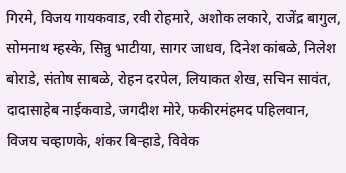गिरमे, विजय गायकवाड, रवी रोहमारे, अशोक लकारे, राजेंद्र बागुल, सोमनाथ म्हस्के, सिन्नु भाटीया, सागर जाधव, दिनेश कांबळे, निलेश बोराडे, संतोष साबळे, रोहन दरपेल, लियाकत शेख, सचिन सावंत, दादासाहेब नाईकवाडे, जगदीश मोरे, फकीरमंहमद पहिलवान, विजय चव्हाणके, शंकर बिऱ्हाडे, विवेक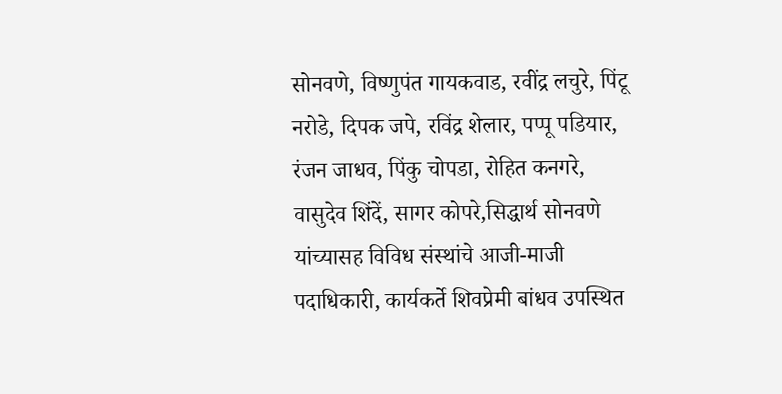सोनवणे, विष्णुपंत गायकवाड, रवींद्र लचुरे, पिंटू नरोडे, दिपक जपे, रविंद्र शेलार, पप्पू पडियार, रंजन जाधव, पिंकु चोपडा, रोहित कनगरे, वासुदेव शिंदें, सागर कोपरे,सिद्धार्थ सोनवणे यांच्यासह विविध संस्थांचे आजी-माजी पदाधिकारी, कार्यकर्ते शिवप्रेमी बांधव उपस्थित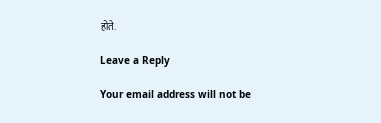होते.

Leave a Reply

Your email address will not be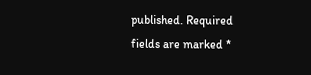published. Required fields are marked *